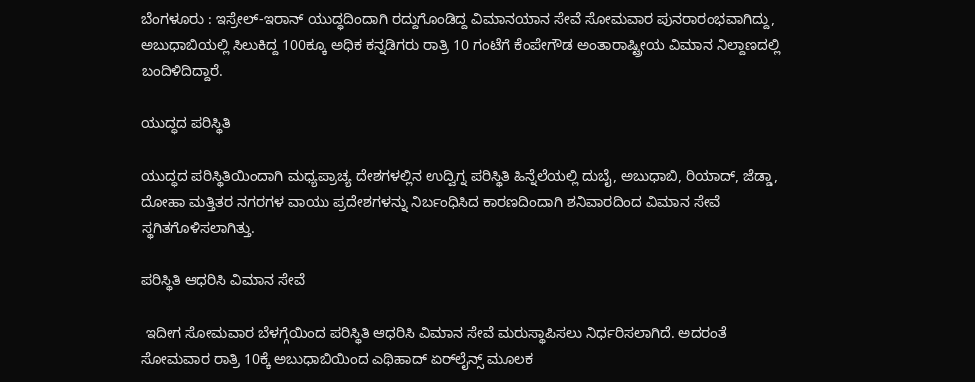ಬೆಂಗಳೂರು : ಇಸ್ರೇಲ್‌-ಇರಾನ್‌ ಯುದ್ಧದಿಂದಾಗಿ ರದ್ದುಗೊಂಡಿದ್ದ ವಿಮಾನಯಾನ ಸೇವೆ ಸೋಮವಾರ ಪುನರಾರಂಭವಾಗಿದ್ದು, ಅಬುಧಾಬಿಯಲ್ಲಿ ಸಿಲುಕಿದ್ದ 100ಕ್ಕೂ ಅಧಿಕ ಕನ್ನಡಿಗರು ರಾತ್ರಿ 10 ಗಂಟೆಗೆ ಕೆಂಪೇಗೌಡ ಅಂತಾರಾಷ್ಟ್ರೀಯ ವಿಮಾನ ನಿಲ್ದಾಣದಲ್ಲಿ ಬಂದಿಳಿದಿದ್ದಾರೆ.

ಯುದ್ಧದ ಪರಿಸ್ಥಿತಿ

ಯುದ್ಧದ ಪರಿಸ್ಥಿತಿಯಿಂದಾಗಿ ಮಧ್ಯಪ್ರಾಚ್ಯ ದೇಶಗಳಲ್ಲಿನ ಉದ್ವಿಗ್ನ ಪರಿಸ್ಥಿತಿ ಹಿನ್ನೆಲೆಯಲ್ಲಿ ದುಬೈ, ಅಬುಧಾಬಿ, ರಿಯಾದ್‌, ಜೆಡ್ಡಾ, ದೋಹಾ ಮತ್ತಿತರ ನಗರಗಳ ವಾಯು ಪ್ರದೇಶಗಳನ್ನು ನಿರ್ಬಂಧಿಸಿದ ಕಾರಣದಿಂದಾಗಿ ಶನಿವಾರದಿಂದ ವಿಮಾನ ಸೇವೆ ಸ್ಥಗಿತಗೊಳಿಸಲಾಗಿತ್ತು.

ಪರಿಸ್ಥಿತಿ ಆಧರಿಸಿ ವಿಮಾನ ಸೇವೆ

 ಇದೀಗ ಸೋಮವಾರ ಬೆಳಗ್ಗೆಯಿಂದ ಪರಿಸ್ಥಿತಿ ಆಧರಿಸಿ ವಿಮಾನ ಸೇವೆ ಮರುಸ್ಥಾಪಿಸಲು ನಿರ್ಧರಿಸಲಾಗಿದೆ. ಅದರಂತೆ ಸೋಮವಾರ ರಾತ್ರಿ 10ಕ್ಕೆ ಅಬುಧಾಬಿಯಿಂದ ಎಥಿಹಾದ್ ಏರ್‌ಲೈನ್ಸ್‌ ಮೂಲಕ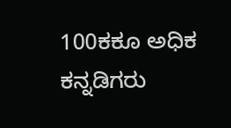100ಕಕೂ ಅಧಿಕ ಕನ್ನಡಿಗರು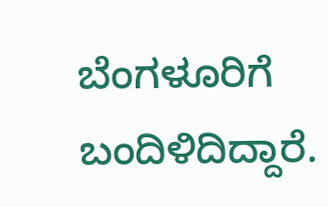ಬೆಂಗಳೂರಿಗೆ ಬಂದಿಳಿದಿದ್ದಾರೆ.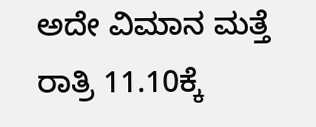ಅದೇ ವಿಮಾನ ಮತ್ತೆ ರಾತ್ರಿ 11.10ಕ್ಕೆ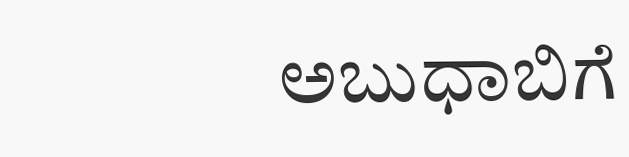ಅಬುಧಾಬಿಗೆ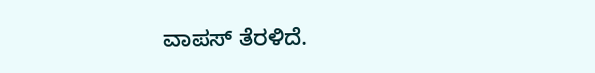ವಾಪಸ್‌ ತೆರಳಿದೆ.